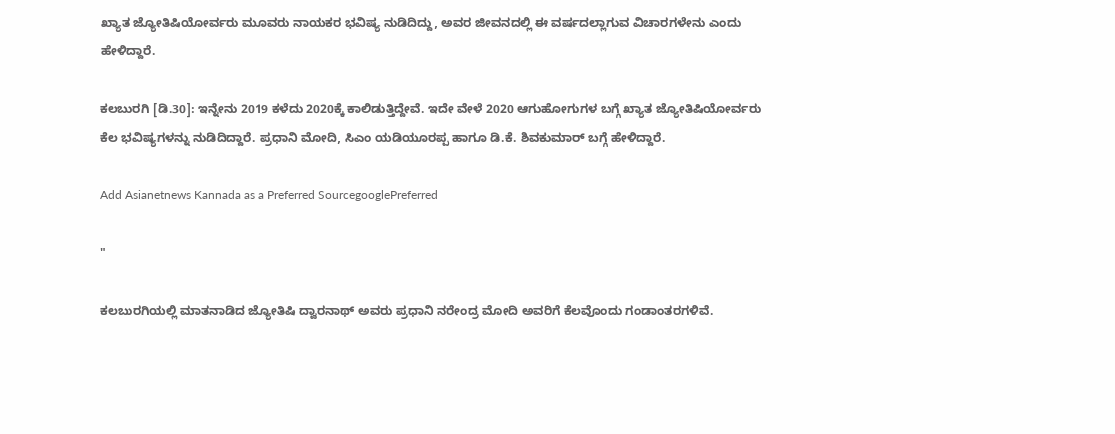ಖ್ಯಾತ ಜ್ಯೋತಿಷಿಯೋರ್ವರು ಮೂವರು ನಾಯಕರ ಭವಿಷ್ಯ ನುಡಿದಿದ್ದು, ಅವರ ಜೀವನದಲ್ಲಿ ಈ ವರ್ಷದಲ್ಲಾಗುವ ವಿಚಾರಗಳೇನು ಎಂದು ಹೇಳಿದ್ದಾರೆ.

ಕಲಬುರಗಿ [ಡಿ.30]: ಇನ್ನೇನು 2019 ಕಳೆದು 2020ಕ್ಕೆ ಕಾಲಿಡುತ್ತಿದ್ದೇವೆ. ಇದೇ ವೇಳೆ 2020 ಆಗುಹೋಗುಗಳ ಬಗ್ಗೆ ಖ್ಯಾತ ಜ್ಯೋತಿಷಿಯೋರ್ವರು ಕೆಲ ಭವಿಷ್ಯಗಳನ್ನು ನುಡಿದಿದ್ದಾರೆ. ಪ್ರಧಾನಿ ಮೋದಿ, ಸಿಎಂ ಯಡಿಯೂರಪ್ಪ ಹಾಗೂ ಡಿ.ಕೆ. ಶಿವಕುಮಾರ್ ಬಗ್ಗೆ ಹೇಳಿದ್ದಾರೆ.

Add Asianetnews Kannada as a Preferred SourcegooglePreferred

"

ಕಲಬುರಗಿಯಲ್ಲಿ ಮಾತನಾಡಿದ ಜ್ಯೋತಿಷಿ ದ್ವಾರನಾಥ್ ಅವರು ಪ್ರಧಾನಿ ನರೇಂದ್ರ ಮೋದಿ ಅವರಿಗೆ ಕೆಲವೊಂದು ಗಂಡಾಂತರಗಳಿವೆ.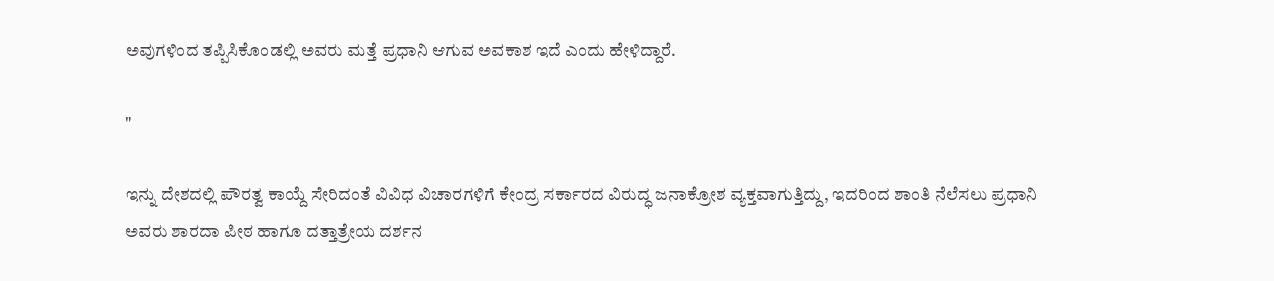ಅವುಗಳಿಂದ ತಪ್ಪಿಸಿಕೊಂಡಲ್ಲಿ ಅವರು ಮತ್ತೆ ಪ್ರಧಾನಿ ಆಗುವ ಅವಕಾಶ ಇದೆ ಎಂದು ಹೇಳಿದ್ದಾರೆ.

"

ಇನ್ನು ದೇಶದಲ್ಲಿ ಪೌರತ್ವ ಕಾಯ್ದೆ ಸೇರಿದಂತೆ ವಿವಿಧ ವಿಚಾರಗಳಿಗೆ ಕೇಂದ್ರ ಸರ್ಕಾರದ ವಿರುದ್ಧ ಜನಾಕ್ರೋಶ ವ್ಯಕ್ತವಾಗುತ್ತಿದ್ದು, ಇದರಿಂದ ಶಾಂತಿ ನೆಲೆಸಲು ಪ್ರಧಾನಿ ಅವರು ಶಾರದಾ ಪೀಠ ಹಾಗೂ ದತ್ತಾತ್ರೇಯ ದರ್ಶನ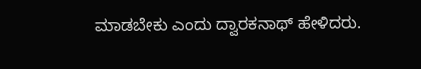ಮಾಡಬೇಕು ಎಂದು ದ್ವಾರಕನಾಥ್ ಹೇಳಿದರು.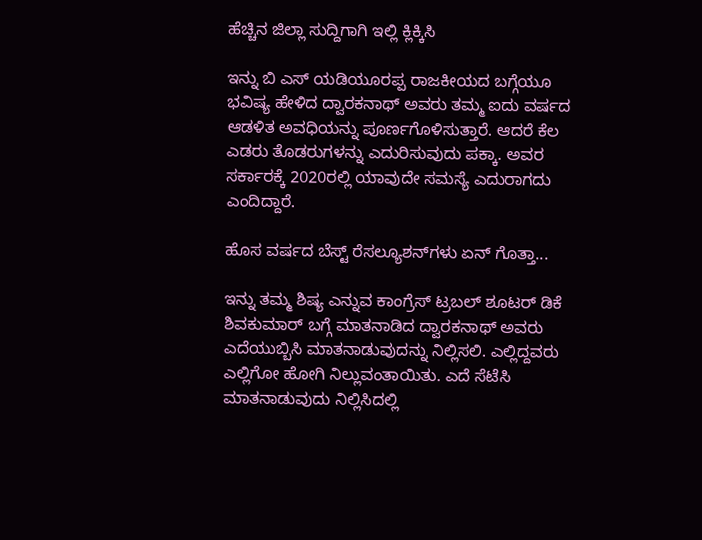ಹೆಚ್ಚಿನ ಜಿಲ್ಲಾ ಸುದ್ದಿಗಾಗಿ ಇಲ್ಲಿ ಕ್ಲಿಕ್ಕಿಸಿ

ಇನ್ನು ಬಿ ಎಸ್ ಯಡಿಯೂರಪ್ಪ ರಾಜಕೀಯದ ಬಗ್ಗೆಯೂ ಭವಿಷ್ಯ ಹೇಳಿದ ದ್ವಾರಕನಾಥ್ ಅವರು ತಮ್ಮ ಐದು ವರ್ಷದ ಆಡಳಿತ ಅವಧಿಯನ್ನು ಪೂರ್ಣಗೊಳಿಸುತ್ತಾರೆ. ಆದರೆ ಕೆಲ ಎಡರು ತೊಡರುಗಳನ್ನು ಎದುರಿಸುವುದು ಪಕ್ಕಾ. ಅವರ ಸರ್ಕಾರಕ್ಕೆ 2020ರಲ್ಲಿ ಯಾವುದೇ ಸಮಸ್ಯೆ ಎದುರಾಗದು ಎಂದಿದ್ದಾರೆ.

ಹೊಸ ವರ್ಷದ ಬೆಸ್ಟ್‌ ರೆಸಲ್ಯೂಶನ್‌ಗಳು ಏನ್‌ ಗೊತ್ತಾ...

ಇನ್ನು ತಮ್ಮ ಶಿಷ್ಯ ಎನ್ನುವ ಕಾಂಗ್ರೆಸ್ ಟ್ರಬಲ್ ಶೂಟರ್ ಡಿಕೆ ಶಿವಕುಮಾರ್ ಬಗ್ಗೆ ಮಾತನಾಡಿದ ದ್ವಾರಕನಾಥ್ ಅವರು ಎದೆಯುಬ್ಬಿಸಿ ಮಾತನಾಡುವುದನ್ನು ನಿಲ್ಲಿಸಲಿ. ಎಲ್ಲಿದ್ದವರು ಎಲ್ಲಿಗೋ ಹೋಗಿ ನಿಲ್ಲುವಂತಾಯಿತು. ಎದೆ ಸೆಟೆಸಿ ಮಾತನಾಡುವುದು ನಿಲ್ಲಿಸಿದಲ್ಲಿ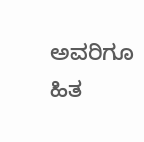ಅವರಿಗೂ ಹಿತ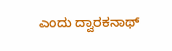ಎಂದು ದ್ವಾರಕನಾಥ್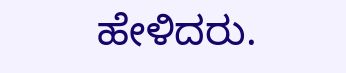ಹೇಳಿದರು.